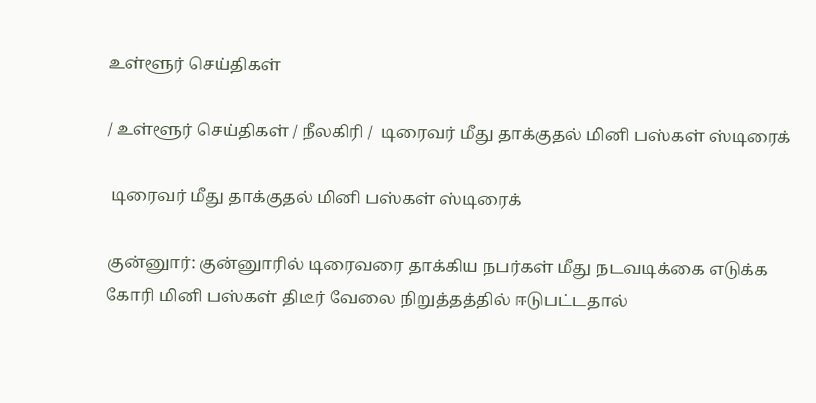உள்ளூர் செய்திகள்

/ உள்ளூர் செய்திகள் / நீலகிரி /  டிரைவர் மீது தாக்குதல் மினி பஸ்கள் ஸ்டிரைக்

 டிரைவர் மீது தாக்குதல் மினி பஸ்கள் ஸ்டிரைக்

குன்னுார்: குன்னுாரில் டிரைவரை தாக்கிய நபர்கள் மீது நடவடிக்கை எடுக்க கோரி மினி பஸ்கள் திடீர் வேலை நிறுத்தத்தில் ஈடுபட்டதால்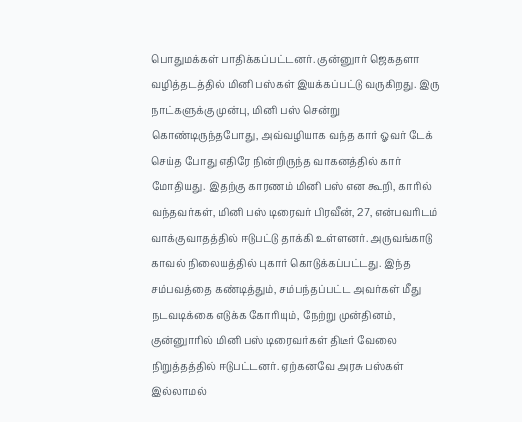பொதுமக்கள் பாதிக்கப்பட்டனர். குன்னுார் ஜெகதளா வழித்தடத்தில் மினி பஸ்கள் இயக்கப்பட்டு வருகிறது. இரு நாட்களுக்கு முன்பு, மினி பஸ் சென்று கொண்டிருந்தபோது, அவ்வழியாக வந்த கார் ஓவர் டேக் செய்த போது எதிரே நின்றிருந்த வாகனத்தில் கார் மோதியது. இதற்கு காரணம் மினி பஸ் என கூறி, காரில் வந்தவர்கள், மினி பஸ் டிரைவர் பிரவீன், 27, என்பவரிடம் வாக்குவாதத்தில் ஈடுபட்டு தாக்கி உள்ளனர். அருவங்காடு காவல் நிலையத்தில் புகார் கொடுக்கப்பட்டது. இந்த சம்பவத்தை கண்டித்தும், சம்பந்தப்பட்ட அவர்கள் மீது நடவடிக்கை எடுக்க கோரியும், நேற்று முன்தினம், குன்னுாரில் மினி பஸ் டிரைவர்கள் திடீர் வேலை நிறுத்தத்தில் ஈடுபட்டனர். ஏற்கனவே அரசு பஸ்கள் இல்லாமல்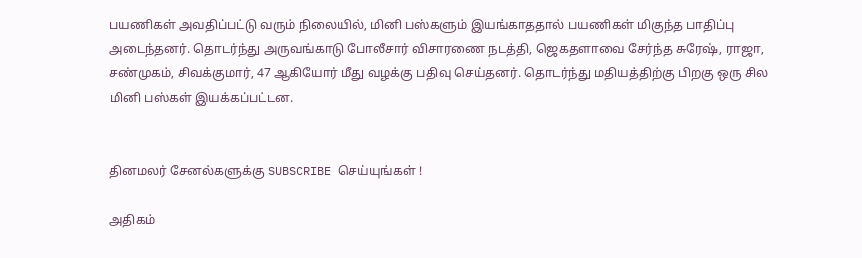பயணிகள் அவதிப்பட்டு வரும் நிலையில், மினி பஸ்களும் இயங்காததால் பயணிகள் மிகுந்த பாதிப்பு அடைந்தனர். தொடர்ந்து அருவங்காடு போலீசார் விசாரணை நடத்தி, ஜெகதளாவை சேர்ந்த சுரேஷ், ராஜா, சண்முகம், சிவக்குமார், 47 ஆகியோர் மீது வழக்கு பதிவு செய்தனர். தொடர்ந்து மதியத்திற்கு பிறகு ஒரு சில மினி பஸ்கள் இயக்கப்பட்டன.


தினமலர் சேனல்களுக்கு SUBSCRIBE செய்யுங்கள் !

அதிகம்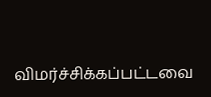விமர்ச்சிக்கப்பட்டவை